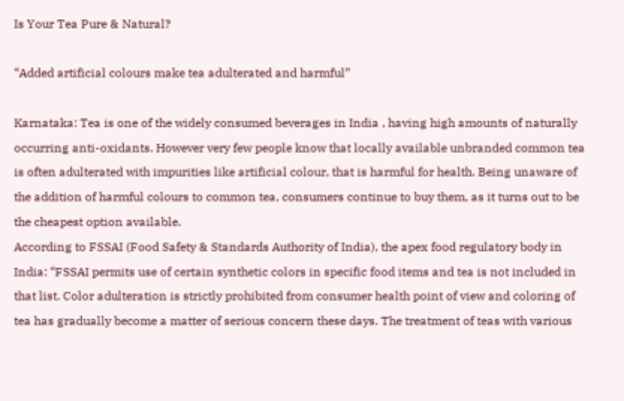Is Your Tea Pure & Natural?

“Added artificial colours make tea adulterated and harmful”

Karnataka: Tea is one of the widely consumed beverages in India , having high amounts of naturally occurring anti-oxidants. However very few people know that locally available unbranded common tea is often adulterated with impurities like artificial colour, that is harmful for health. Being unaware of the addition of harmful colours to common tea, consumers continue to buy them, as it turns out to be the cheapest option available.
According to FSSAI (Food Safety & Standards Authority of India), the apex food regulatory body in India: “FSSAI permits use of certain synthetic colors in specific food items and tea is not included in that list. Color adulteration is strictly prohibited from consumer health point of view and coloring of tea has gradually become a matter of serious concern these days. The treatment of teas with various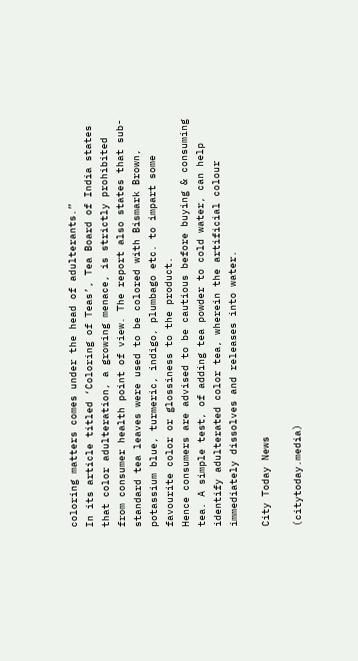coloring matters comes under the head of adulterants.”
In its article titled ‘Coloring of Teas’, Tea Board of India states that color adulteration, a growing menace, is strictly prohibited from consumer health point of view. The report also states that sub-standard tea leaves were used to be colored with Bismark Brown, potassium blue, turmeric, indigo, plumbago etc. to impart some favourite color or glossiness to the product.
Hence consumers are advised to be cautious before buying & consuming tea. A simple test, of adding tea powder to cold water, can help identify adulterated color tea, wherein the artificial colour immediately dissolves and releases into water.

City Today News

(citytoday.media)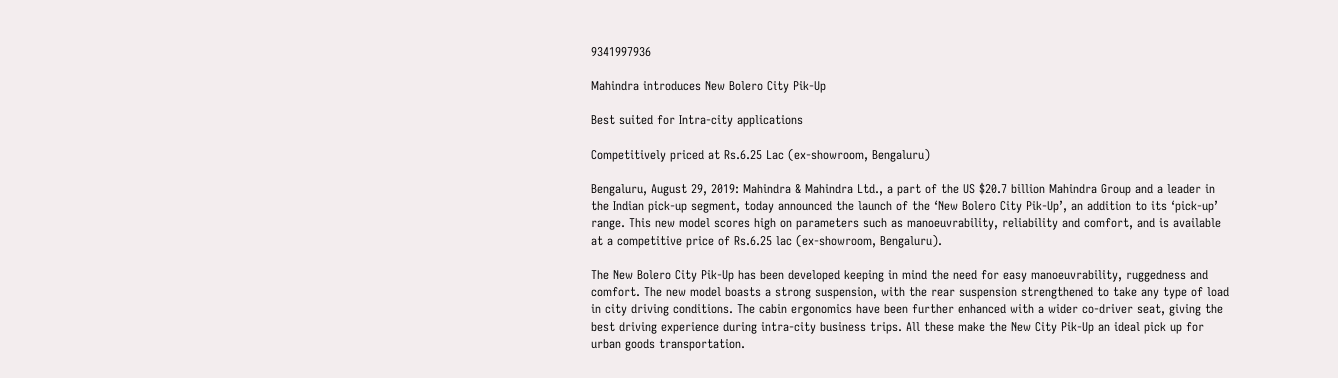9341997936

Mahindra introduces New Bolero City Pik-Up

Best suited for Intra-city applications

Competitively priced at Rs.6.25 Lac (ex-showroom, Bengaluru)

Bengaluru, August 29, 2019: Mahindra & Mahindra Ltd., a part of the US $20.7 billion Mahindra Group and a leader in the Indian pick-up segment, today announced the launch of the ‘New Bolero City Pik-Up’, an addition to its ‘pick-up’ range. This new model scores high on parameters such as manoeuvrability, reliability and comfort, and is available at a competitive price of Rs.6.25 lac (ex-showroom, Bengaluru).

The New Bolero City Pik-Up has been developed keeping in mind the need for easy manoeuvrability, ruggedness and comfort. The new model boasts a strong suspension, with the rear suspension strengthened to take any type of load in city driving conditions. The cabin ergonomics have been further enhanced with a wider co-driver seat, giving the best driving experience during intra-city business trips. All these make the New City Pik-Up an ideal pick up for urban goods transportation.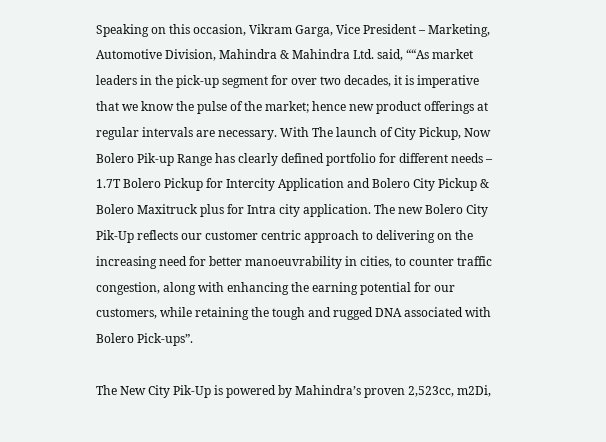Speaking on this occasion, Vikram Garga, Vice President – Marketing, Automotive Division, Mahindra & Mahindra Ltd. said, ““As market leaders in the pick-up segment for over two decades, it is imperative that we know the pulse of the market; hence new product offerings at regular intervals are necessary. With The launch of City Pickup, Now Bolero Pik-up Range has clearly defined portfolio for different needs – 1.7T Bolero Pickup for Intercity Application and Bolero City Pickup & Bolero Maxitruck plus for Intra city application. The new Bolero City Pik-Up reflects our customer centric approach to delivering on the increasing need for better manoeuvrability in cities, to counter traffic congestion, along with enhancing the earning potential for our customers, while retaining the tough and rugged DNA associated with Bolero Pick-ups”.

The New City Pik-Up is powered by Mahindra’s proven 2,523cc, m2Di,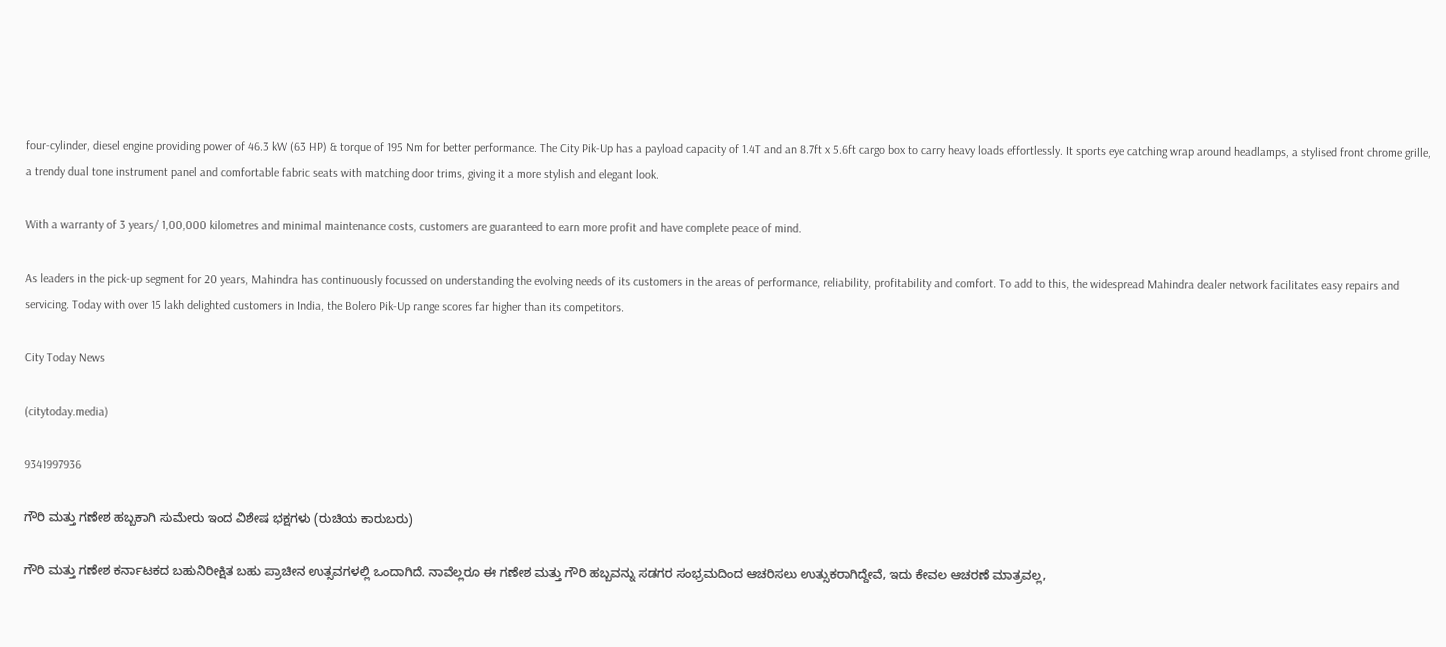four-cylinder, diesel engine providing power of 46.3 kW (63 HP) & torque of 195 Nm for better performance. The City Pik-Up has a payload capacity of 1.4T and an 8.7ft x 5.6ft cargo box to carry heavy loads effortlessly. It sports eye catching wrap around headlamps, a stylised front chrome grille, a trendy dual tone instrument panel and comfortable fabric seats with matching door trims, giving it a more stylish and elegant look.

With a warranty of 3 years/ 1,00,000 kilometres and minimal maintenance costs, customers are guaranteed to earn more profit and have complete peace of mind.

As leaders in the pick-up segment for 20 years, Mahindra has continuously focussed on understanding the evolving needs of its customers in the areas of performance, reliability, profitability and comfort. To add to this, the widespread Mahindra dealer network facilitates easy repairs and servicing. Today with over 15 lakh delighted customers in India, the Bolero Pik-Up range scores far higher than its competitors.

City Today News

(citytoday.media)

9341997936

ಗೌರಿ ಮತ್ತು ಗಣೇಶ ಹಬ್ಬಕಾಗಿ ಸುಮೇರು ಇಂದ ವಿಶೇಷ ಭಕ್ಷಗಳು (ರುಚಿಯ ಕಾರುಬರು)

ಗೌರಿ ಮತ್ತು ಗಣೇಶ ಕರ್ನಾಟಕದ ಬಹುನಿರೀಕ್ಷಿತ ಬಹು ಪ್ರಾಚೀನ ಉತ್ಸವಗಳಲ್ಲಿ ಒಂದಾಗಿದೆ. ನಾವೆಲ್ಲರೂ ಈ ಗಣೇಶ ಮತ್ತು ಗೌರಿ ಹಬ್ಬವನ್ನು ಸಡಗರ ಸಂಭ್ರಮದಿಂದ ಆಚರಿಸಲು ಉತ್ಸುಕರಾಗಿದ್ದೇವೆ, ಇದು ಕೇವಲ ಆಚರಣೆ ಮಾತ್ರವಲ್ಲ,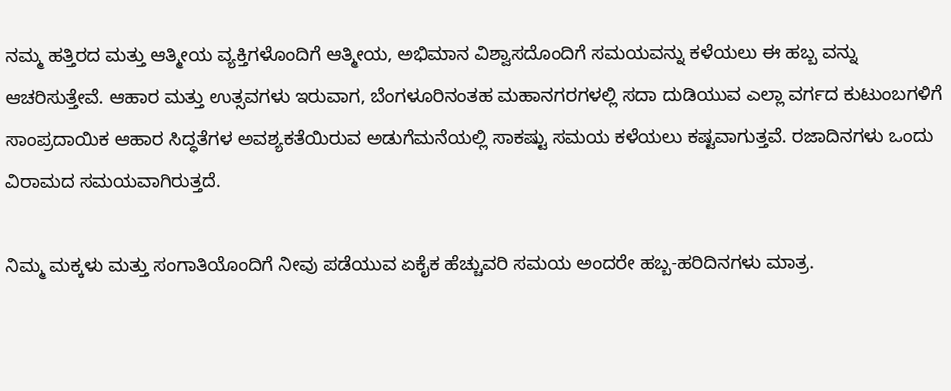ನಮ್ಮ ಹತ್ತಿರದ ಮತ್ತು ಆತ್ಮೀಯ ವ್ಯಕ್ತಿಗಳೊಂದಿಗೆ ಆತ್ಮೀಯ, ಅಭಿಮಾನ ವಿಶ್ವಾಸದೊಂದಿಗೆ ಸಮಯವನ್ನು ಕಳೆಯಲು ಈ ಹಬ್ಬ ವನ್ನು ಆಚರಿಸುತ್ತೇವೆ. ಆಹಾರ ಮತ್ತು ಉತ್ಸವಗಳು ಇರುವಾಗ, ಬೆಂಗಳೂರಿನಂತಹ ಮಹಾನಗರಗಳಲ್ಲಿ ಸದಾ ದುಡಿಯುವ ಎಲ್ಲಾ ವರ್ಗದ ಕುಟುಂಬಗಳಿಗೆ ಸಾಂಪ್ರದಾಯಿಕ ಆಹಾರ ಸಿದ್ಧತೆಗಳ ಅವಶ್ಯಕತೆಯಿರುವ ಅಡುಗೆಮನೆಯಲ್ಲಿ ಸಾಕಷ್ಟು ಸಮಯ ಕಳೆಯಲು ಕಷ್ಟವಾಗುತ್ತವೆ. ರಜಾದಿನಗಳು ಒಂದು ವಿರಾಮದ ಸಮಯವಾಗಿರುತ್ತದೆ.

ನಿಮ್ಮ ಮಕ್ಕಳು ಮತ್ತು ಸಂಗಾತಿಯೊಂದಿಗೆ ನೀವು ಪಡೆಯುವ ಏಕೈಕ ಹೆಚ್ಚುವರಿ ಸಮಯ ಅಂದರೇ ಹಬ್ಬ-ಹರಿದಿನಗಳು ಮಾತ್ರ.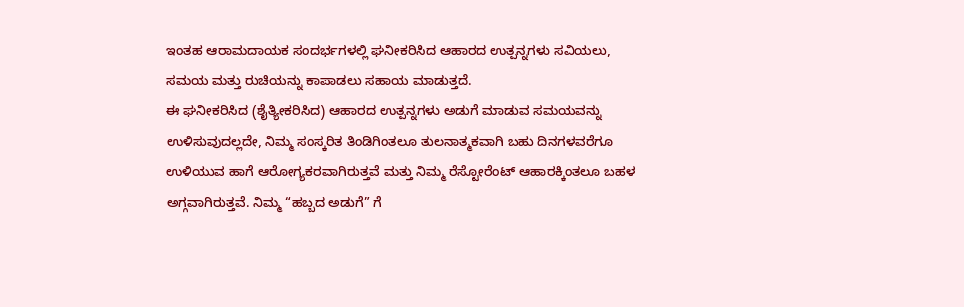ಇಂತಹ ಆರಾಮದಾಯಕ ಸಂದರ್ಭಗಳಲ್ಲಿ ಘನೀಕರಿಸಿದ ಆಹಾರದ ಉತ್ಪನ್ನಗಳು ಸವಿಯಲು, ಸಮಯ ಮತ್ತು ರುಚಿಯನ್ನು ಕಾಪಾಡಲು ಸಹಾಯ ಮಾಡುತ್ತದೆ.
ಈ ಘನೀಕರಿಸಿದ (ಶೈತ್ಯೀಕರಿಸಿದ) ಆಹಾರದ ಉತ್ಪನ್ನಗಳು ಅಡುಗೆ ಮಾಡುವ ಸಮಯವನ್ನು ಉಳಿಸುವುದಲ್ಲದೇ, ನಿಮ್ಮ ಸಂಸ್ಕರಿತ ತಿಂಡಿಗಿಂತಲೂ ತುಲನಾತ್ಮಕವಾಗಿ ಬಹು ದಿನಗಳವರೆಗೂ ಉಳಿಯುವ ಹಾಗೆ ಆರೋಗ್ಯಕರವಾಗಿರುತ್ತವೆ ಮತ್ತು ನಿಮ್ಮ ರೆಸ್ಟೋರೆಂಟ್ ಆಹಾರಕ್ಕಿಂತಲೂ ಬಹಳ ಅಗ್ಗವಾಗಿರುತ್ತವೆ. ನಿಮ್ಮ “ಹಬ್ಬದ ಅಡುಗೆ” ಗೆ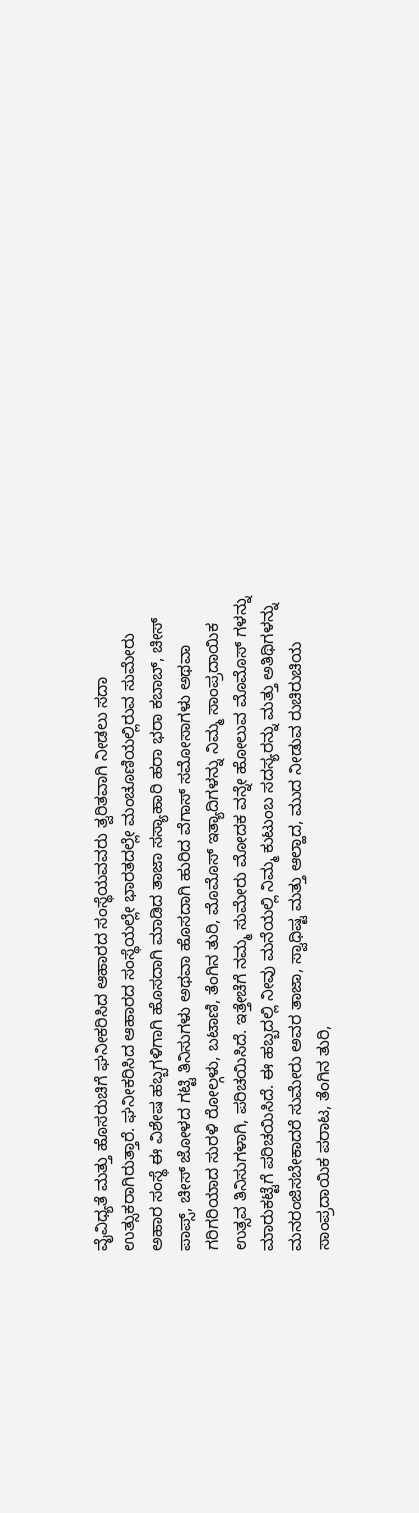ವೈವಿಧ್ಯತೆ ಮತ್ತು ಹೊಸರುಚಿಗೆ ಘನೀಕರಿಸಿದ ಆಹಾರದ ಸಂಸ್ಥೆಯವವರು ತ್ವರಿತವಾಗಿ ನೀಡಲು ಸದಾ ಉತ್ಸುಕರಾಗಿರುತ್ತಾರೆ. ಘನೀಕರಿಸಿದ ಆಹಾರದ ಸಂಸ್ಥೆಯಲ್ಲೇ ಭಾರತದಲ್ಲೇ ಮಂಚೂಣಿಯಲ್ಲಿರುವ ಸುಮೇರು ಅಹಾರ ಸಂಸ್ಥೆ ಈ ವಿಶೇಷ ಹಬ್ಬಗಳಿಗಾಗಿ ಹೊಸದಾಗಿ ಮಾಡಿದ ತಾಜಾ ಸಸ್ಯಾಹಾರಿ ಹರಾ ಭರಾ ಕಬಾಬ್, ಚೀಸ್ ಪಾಪ್ಸ್, ಚೀಸ್ ಜೋಳದ ಗಟ್ಟಿ ತಿನಿಸುಗಳು ಅಥವಾ ಹೊಸದಾಗಿ ಹುರಿದ ವೆಗಾಸ್ ಸಮೋಸಾಗಳು ಅಥವಾ ಗರಿಗರಿಯಾದ ಸುರಳಿ ರೋಲ್ಗಳು, ಬಟಾಣಿ, ತೆಂಗಿನ ತುರಿ, ಮೊಮೊಸ್ ಇತ್ಯಾದಿಗಳನ್ನು ನಿಮ್ಮ ಸಾಂಪ್ರದಾಯಿಕ ಉತ್ಸವ ತಿನಿಸುಗಳಾಗಿ, ಪರಿಚಯಿಸಿದೆ. ಇತ್ತೇಚೆಗೆ ನಮ್ಮ ಸುಮೇರು ಮೋದಕ ವನ್ನೇ ಹೋಲುವ ಮೊಮೊಸ್ ಗಳನ್ನು ಮಾರುಕಟ್ಟೆಗೆ ಪರಿಚಯಿಸಿದೆ. ಈ ಹಬ್ಬದಲ್ಲಿ ನೀವು ಮನೆಯಲ್ಲಿ ನಿಮ್ಮ ಕುಟುಂಬ ಸದಸ್ಯರನ್ನು ಮತ್ತು ಅತಿಥಿಗಳನ್ನು ಮನರಂಜಿಸಬೇಕಾದರೆ ಸುಮೇರು ಅವರ ತಾಜಾ, ಸ್ವಾಧಿಷ್ಟ ಮತ್ತು ಆಲ್ಹಾದ, ಮುದ ನೀಡುವ ರುಚಿರುಚಿಯ ಸಾಂಪ್ರದಾಯಿಕ ಪರಾಟ, ತೆಂಗಿನ ತುರಿ,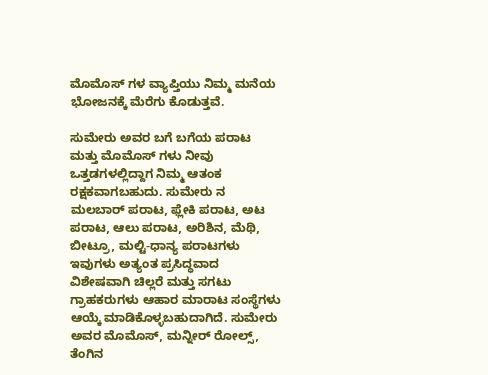ಮೊಮೊಸ್ ಗಳ ವ್ಯಾಪ್ತಿಯು ನಿಮ್ಮ ಮನೆಯ ಭೋಜನಕ್ಕೆ ಮೆರೆಗು ಕೊಡುತ್ತವೆ.

ಸುಮೇರು ಅವರ ಬಗೆ ಬಗೆಯ ಪರಾಟ ಮತ್ತು ಮೊಮೊಸ್ ಗಳು ನೀವು ಒತ್ತಡಗಳಲ್ಲಿದ್ದಾಗ ನಿಮ್ಮ ಆತಂಕ ರಕ್ಷಕವಾಗಬಹುದು. ಸುಮೇರು ನ ಮಲಬಾರ್ ಪರಾಟ, ಫ್ಲೇಕಿ ಪರಾಟ, ಅಟ ಪರಾಟ, ಆಲು ಪರಾಟ, ಅರಿಶಿನ, ಮೆಥಿ, ಬೀಟ್ರೂ, ಮಲ್ಟಿ-ಧಾನ್ಯ ಪರಾಟಗಳು ಇವುಗಳು ಅತ್ಯಂತ ಪ್ರಸಿದ್ಧವಾದ ವಿಶೇಷವಾಗಿ ಚಿಲ್ಲರೆ ಮತ್ತು ಸಗಟು ಗ್ರಾಹಕರುಗಳು ಆಹಾರ ಮಾರಾಟ ಸಂಸ್ಥೆಗಳು ಆಯ್ಕೆ ಮಾಡಿಕೊಳ್ಳಬಹುದಾಗಿದೆ. ಸುಮೇರು ಅವರ ಮೊಮೊಸ್, ಮನ್ನೀರ್ ರೋಲ್ಸ್, ತೆಂಗಿನ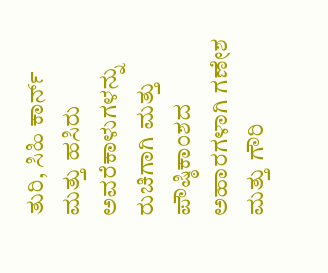ತುರಿ, ಸಿಹಿ ಕಾರ್ನ್ ಮತ್ತು ಹಸಿರು ಅವರೆಕಾಳುಗಳನ್ನು ರುಚಿಗಾಗಿ ಮತ್ತು ಪೌಷ್ಠಿಕಾಂಶದ ಅಹಾರಗಳಾಗಿ ಗಣೇಶ ಮತ್ತು ಗೌರಿ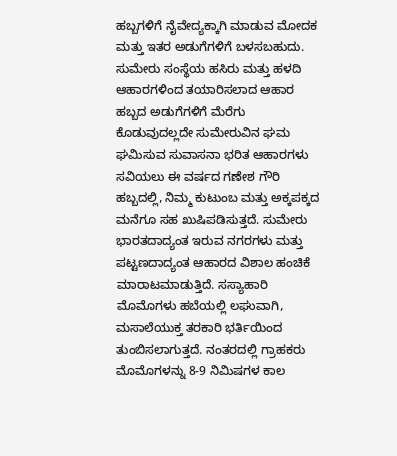ಹಬ್ಬಗಳಿಗೆ ನೈವೇದ್ಯಕ್ಕಾಗಿ ಮಾಡುವ ಮೋದಕ ಮತ್ತು ಇತರ ಅಡುಗೆಗಳಿಗೆ ಬಳಸಬಹುದು. ಸುಮೇರು ಸಂಸ್ಥೆಯ ಹಸಿರು ಮತ್ತು ಹಳದಿ ಆಹಾರಗಳಿಂದ ತಯಾರಿಸಲಾದ ಆಹಾರ ಹಬ್ಬದ ಅಡುಗೆಗಳಿಗೆ ಮೆರೆಗು ಕೊಡುವುದಲ್ಲದೇ ಸುಮೇರುವಿನ ಘಮ ಘಮಿಸುವ ಸುವಾಸನಾ ಭರಿತ ಆಹಾರಗಳು ಸವಿಯಲು ಈ ವರ್ಷದ ಗಣೇಶ ಗೌರಿ ಹಬ್ಬದಲ್ಲಿ, ನಿಮ್ಮ ಕುಟುಂಬ ಮತ್ತು ಅಕ್ಕಪಕ್ಕದ ಮನೆಗೂ ಸಹ ಖುಷಿಪಡಿಸುತ್ತದೆ. ಸುಮೇರು ಭಾರತದಾದ್ಯಂತ ಇರುವ ನಗರಗಳು ಮತ್ತು ಪಟ್ಟಣದಾದ್ಯಂತ ಆಹಾರದ ವಿಶಾಲ ಹಂಚಿಕೆ ಮಾರಾಟಮಾಡುತ್ತಿದೆ. ಸಸ್ಯಾಹಾರಿ ಮೊಮೊಗಳು ಹಬೆಯಲ್ಲಿ ಲಘುವಾಗಿ, ಮಸಾಲೆಯುಕ್ತ ತರಕಾರಿ ಭರ್ತಿಯಿಂದ ತುಂಬಿಸಲಾಗುತ್ತದೆ. ನಂತರದಲ್ಲಿ ಗ್ರಾಹಕರು ಮೊಮೊಗಳನ್ನು 8-9 ನಿಮಿಷಗಳ ಕಾಲ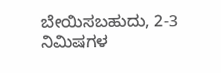ಬೇಯಿಸಬಹುದು, 2-3 ನಿಮಿಷಗಳ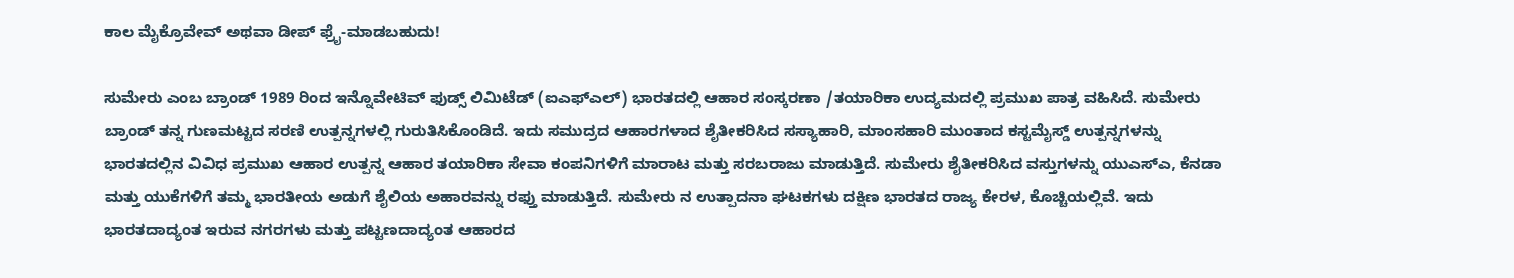ಕಾಲ ಮೈಕ್ರೊವೇವ್ ಅಥವಾ ಡೀಪ್ ಫ್ರೈ-ಮಾಡಬಹುದು!

ಸುಮೇರು ಎಂಬ ಬ್ರಾಂಡ್ 1989 ರಿಂದ ಇನ್ನೊವೇಟಿವ್ ಫುಡ್ಸ್ ಲಿಮಿಟೆಡ್ (ಐಎಫ್ಎಲ್) ಭಾರತದಲ್ಲಿ ಆಹಾರ ಸಂಸ್ಕರಣಾ /ತಯಾರಿಕಾ ಉದ್ಯಮದಲ್ಲಿ ಪ್ರಮುಖ ಪಾತ್ರ ವಹಿಸಿದೆ. ಸುಮೇರು ಬ್ರಾಂಡ್ ತನ್ನ ಗುಣಮಟ್ಟದ ಸರಣಿ ಉತ್ಪನ್ನಗಳಲ್ಲಿ ಗುರುತಿಸಿಕೊಂಡಿದೆ. ಇದು ಸಮುದ್ರದ ಆಹಾರಗಳಾದ ಶೈತೀಕರಿಸಿದ ಸಸ್ಯಾಹಾರಿ, ಮಾಂಸಹಾರಿ ಮುಂತಾದ ಕಸ್ಟಮೈಸ್ಡ್ ಉತ್ಪನ್ನಗಳನ್ನು ಭಾರತದಲ್ಲಿನ ವಿವಿಧ ಪ್ರಮುಖ ಆಹಾರ ಉತ್ಪನ್ನ ಆಹಾರ ತಯಾರಿಕಾ ಸೇವಾ ಕಂಪನಿಗಳಿಗೆ ಮಾರಾಟ ಮತ್ತು ಸರಬರಾಜು ಮಾಡುತ್ತಿದೆ. ಸುಮೇರು ಶೈತೀಕರಿಸಿದ ವಸ್ತುಗಳನ್ನು ಯುಎಸ್ಎ, ಕೆನಡಾ ಮತ್ತು ಯುಕೆಗಳಿಗೆ ತಮ್ಮ ಭಾರತೀಯ ಅಡುಗೆ ಶೈಲಿಯ ಅಹಾರವನ್ನು ರಫ್ತು ಮಾಡುತ್ತಿದೆ. ಸುಮೇರು ನ ಉತ್ಪಾದನಾ ಘಟಕಗಳು ದಕ್ಷಿಣ ಭಾರತದ ರಾಜ್ಯ ಕೇರಳ, ಕೊಚ್ಚಿಯಲ್ಲಿವೆ. ಇದು ಭಾರತದಾದ್ಯಂತ ಇರುವ ನಗರಗಳು ಮತ್ತು ಪಟ್ಟಣದಾದ್ಯಂತ ಆಹಾರದ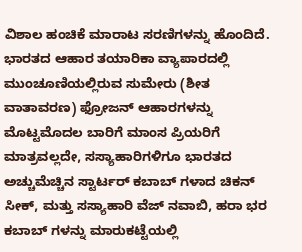ವಿಶಾಲ ಹಂಚಿಕೆ ಮಾರಾಟ ಸರಣಿಗಳನ್ನು ಹೊಂದಿದೆ.
ಭಾರತದ ಆಹಾರ ತಯಾರಿಕಾ ವ್ಯಾಪಾರದಲ್ಲಿ ಮುಂಚೂಣಿಯಲ್ಲಿರುವ ಸುಮೇರು (ಶೀತ ವಾತಾವರಣ) ಫ್ರೋಜನ್ ಆಹಾರಗಳನ್ನು ಮೊಟ್ಟಮೊದಲ ಬಾರಿಗೆ ಮಾಂಸ ಪ್ರಿಯರಿಗೆ ಮಾತ್ರವಲ್ಲದೇ, ಸಸ್ಯಾಹಾರಿಗಳಿಗೂ ಭಾರತದ ಅಚ್ಚುಮೆಚ್ಚಿನ ಸ್ಟಾರ್ಟರ್ ಕಬಾಬ್ ಗಳಾದ ಚಿಕನ್ ಸೀಕ್, ಮತ್ತು ಸಸ್ಯಾಹಾರಿ ವೆಜ್ ನವಾಬಿ, ಹರಾ ಭರ ಕಬಾಬ್ ಗಳನ್ನು ಮಾರುಕಟ್ಟೆಯಲ್ಲಿ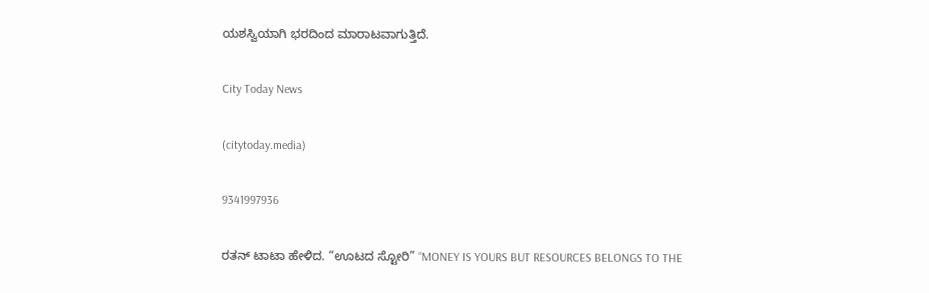ಯಶಸ್ವಿಯಾಗಿ ಭರದಿಂದ ಮಾರಾಟವಾಗುತ್ತಿದೆ.

City Today News

(citytoday.media)

9341997936

ರತನ್ ಟಾಟಾ ಹೇಳಿದ. “ಊಟದ ಸ್ಟೋರಿ” “MONEY IS YOURS BUT RESOURCES BELONGS TO THE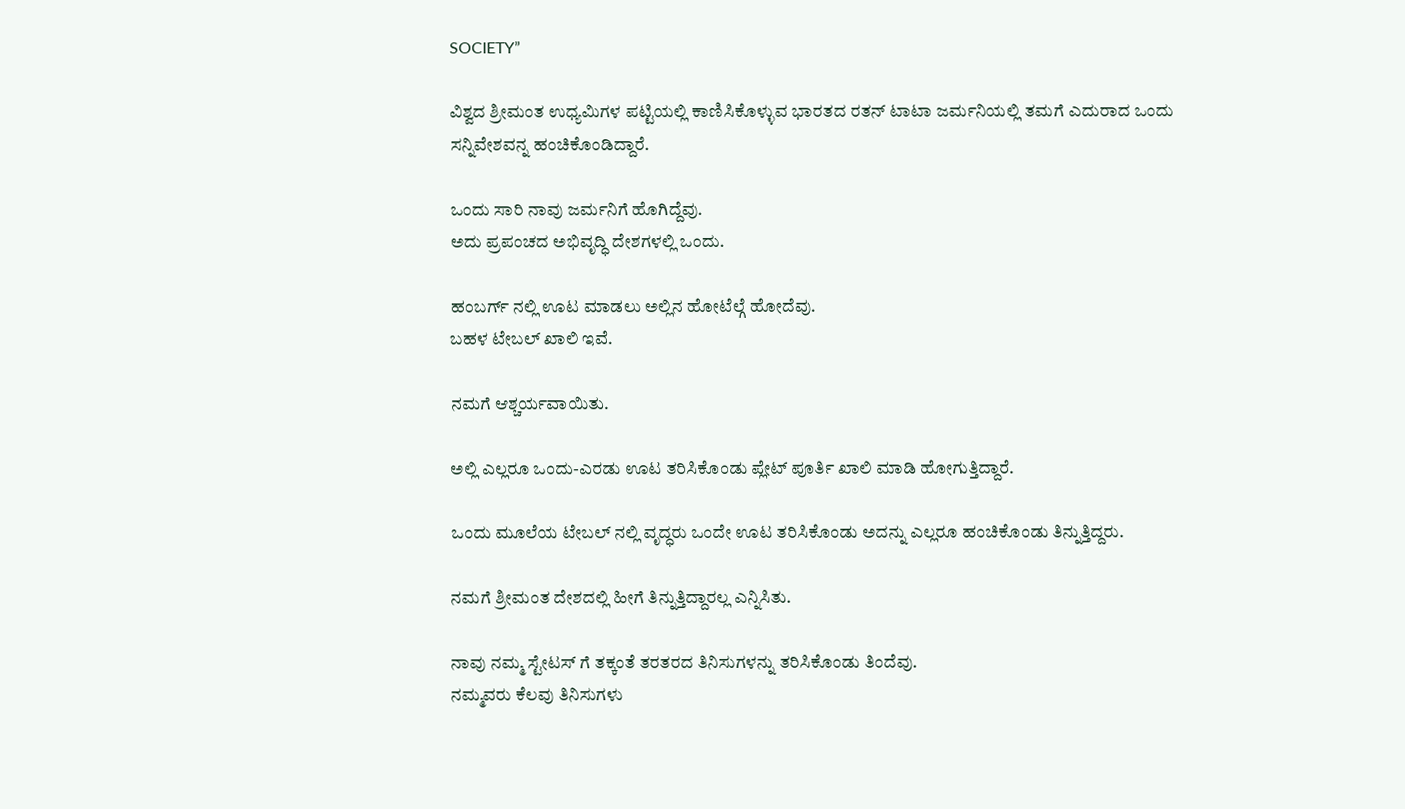SOCIETY”

ವಿಶ್ವದ ಶ್ರೀಮಂತ ಉಧ್ಯಮಿಗಳ ಪಟ್ಟಿಯಲ್ಲಿ ಕಾಣಿಸಿಕೊಳ್ಳುವ ಭಾರತದ ರತನ್ ಟಾಟಾ ಜರ್ಮನಿಯಲ್ಲಿ ತಮಗೆ ಎದುರಾದ ಒಂದು ಸನ್ನಿವೇಶವನ್ನ ಹಂಚಿಕೊಂಡಿದ್ದಾರೆ.

ಒಂದು ಸಾರಿ ನಾವು ಜರ್ಮನಿಗೆ ಹೊಗಿದ್ದೆವು.
ಅದು ಪ್ರಪಂಚದ ಅಭಿವೃದ್ಧಿ ದೇಶಗಳಲ್ಲಿ ಒಂದು.

ಹಂಬರ್ಗ್ ನಲ್ಲಿ ಊಟ ಮಾಡಲು ಅಲ್ಲಿನ ಹೋಟೆಲ್ಗೆ ಹೋದೆವು.
ಬಹಳ ಟೇಬಲ್ ಖಾಲಿ ಇವೆ.

ನಮಗೆ ಆಶ್ಚರ್ಯವಾಯಿತು.

ಅಲ್ಲಿ ಎಲ್ಲರೂ ಒಂದು-ಎರಡು ಊಟ ತರಿಸಿಕೊಂಡು ಪ್ಲೇಟ್ ಪೂರ್ತಿ ಖಾಲಿ ಮಾಡಿ ಹೋಗುತ್ತಿದ್ದಾರೆ.

ಒಂದು ಮೂಲೆಯ ಟೇಬಲ್ ನಲ್ಲಿ ವೃದ್ಧರು ಒಂದೇ ಊಟ ತರಿಸಿಕೊಂಡು ಅದನ್ನು ಎಲ್ಲರೂ ಹಂಚಿಕೊಂಡು ತಿನ್ನುತ್ತಿದ್ದರು.

ನಮಗೆ ಶ್ರೀಮಂತ ದೇಶದಲ್ಲಿ ಹೀಗೆ ತಿನ್ನುತ್ತಿದ್ದಾರಲ್ಲ ಎನ್ನಿಸಿತು.

ನಾವು ನಮ್ಮ ಸ್ಟೇಟಸ್ ಗೆ ತಕ್ಕಂತೆ ತರತರದ ತಿನಿಸುಗಳನ್ನು ತರಿಸಿಕೊಂಡು ತಿಂದೆವು.
ನಮ್ಮವರು ಕೆಲವು ತಿನಿಸುಗಳು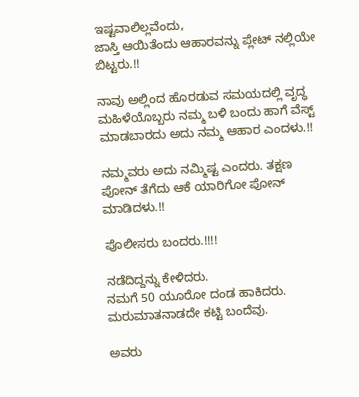ಇಷ್ಟವಾಲಿಲ್ಲವೆಂದು,
ಜಾಸ್ತಿ ಆಯಿತೆಂದು ಆಹಾರವನ್ನು ಪ್ಲೇಟ್ ನಲ್ಲಿಯೇ ಬಿಟ್ಟರು.!!

ನಾವು ಅಲ್ಲಿಂದ ಹೊರಡುವ ಸಮಯದಲ್ಲಿ ವೃದ್ಧ ಮಹಿಳೆಯೊಬ್ಬರು ನಮ್ಮ ಬಳಿ ಬಂದು ಹಾಗೆ ವೆಸ್ಟ್ ಮಾಡಬಾರದು ಅದು ನಮ್ಮ ಆಹಾರ ಎಂದಳು.!!

ನಮ್ಮವರು ಅದು ನಮ್ಮಿಷ್ಟ ಎಂದರು. ತಕ್ಷಣ ಪೋನ್ ತೆಗೆದು ಆಕೆ ಯಾರಿಗೋ ಪೋನ್ ಮಾಡಿದಳು.!!

ಪೊಲೀಸರು ಬಂದರು.!!!!

ನಡೆದಿದ್ದನ್ನು ಕೇಳಿದರು.
ನಮಗೆ 50 ಯೂರೋ ದಂಡ ಹಾಕಿದರು. ಮರುಮಾತನಾಡದೇ ಕಟ್ಟಿ ಬಂದೆವು.

ಅವರು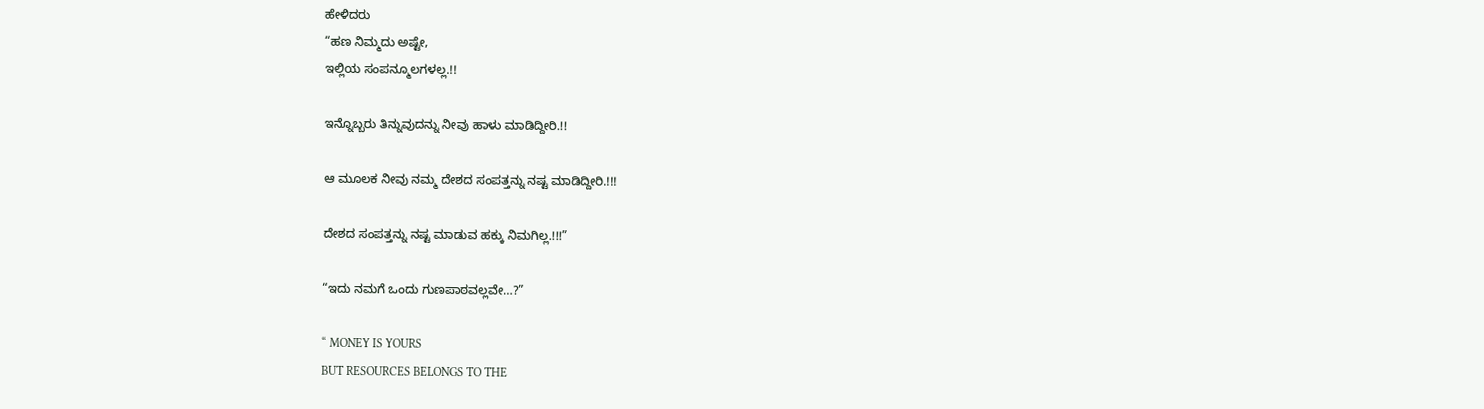ಹೇಳಿದರು
“ಹಣ ನಿಮ್ಮದು ಅಷ್ಟೇ,
ಇಲ್ಲಿಯ ಸಂಪನ್ಮೂಲಗಳಲ್ಲ.!!

ಇನ್ನೊಬ್ಬರು ತಿನ್ನುವುದನ್ನು ನೀವು ಹಾಳು ಮಾಡಿದ್ದೀರಿ.!!

ಆ ಮೂಲಕ ನೀವು ನಮ್ಮ ದೇಶದ ಸಂಪತ್ತನ್ನು ನಷ್ಟ ಮಾಡಿದ್ದೀರಿ.!!!

ದೇಶದ ಸಂಪತ್ತನ್ನು ನಷ್ಟ ಮಾಡುವ ಹಕ್ಕು ನಿಮಗಿಲ್ಲ.!!!”

“ಇದು ನಮಗೆ ಒಂದು ಗುಣಪಾಠವಲ್ಲವೇ…?”

“ MONEY IS YOURS
BUT RESOURCES BELONGS TO THE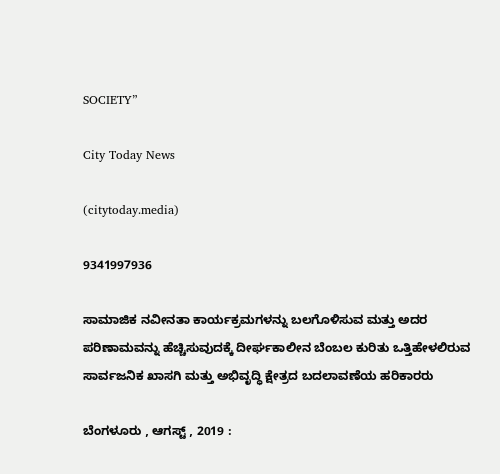SOCIETY”

City Today News

(citytoday.media)

9341997936

ಸಾಮಾಜಿಕ ನವೀನತಾ ಕಾರ್ಯಕ್ರಮಗಳನ್ನು ಬಲಗೊಳಿಸುವ ಮತ್ತು ಅದರ ಪರಿಣಾಮವನ್ನು ಹೆಚ್ಚಿಸುವುದಕ್ಕೆ ದೀರ್ಘಕಾಲೀನ ಬೆಂಬಲ ಕುರಿತು ಒತ್ತಿಹೇಳಲಿರುವ ಸಾರ್ವಜನಿಕ ಖಾಸಗಿ ಮತ್ತು ಅಭಿವೃದ್ಧಿ ಕ್ಷೇತ್ರದ ಬದಲಾವಣೆಯ ಹರಿಕಾರರು

ಬೆಂಗಳೂರು , ಆಗಸ್ಟ್ , 2019 :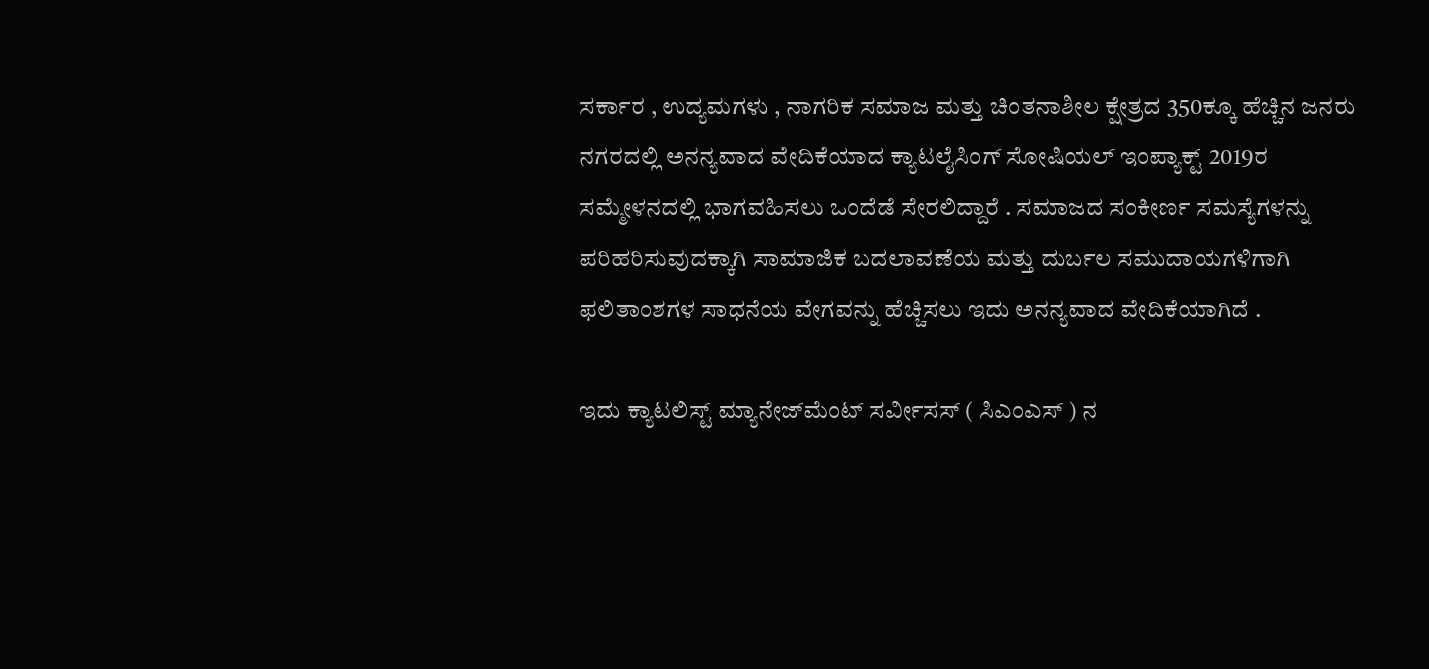ಸರ್ಕಾರ , ಉದ್ಯಮಗಳು , ನಾಗರಿಕ ಸಮಾಜ ಮತ್ತು ಚಿಂತನಾಶೀಲ ಕ್ಷೇತ್ರದ 350ಕ್ಕೂ ಹೆಚ್ಚಿನ ಜನರು ನಗರದಲ್ಲಿ ಅನನ್ಯವಾದ ವೇದಿಕೆಯಾದ ಕ್ಯಾಟಲೈಸಿಂಗ್ ಸೋಷಿಯಲ್ ಇಂಪ್ಯಾಕ್ಟ್ 2019ರ ಸಮ್ಮೇಳನದಲ್ಲಿ ಭಾಗವಹಿಸಲು ಒಂದೆಡೆ ಸೇರಲಿದ್ದಾರೆ . ಸಮಾಜದ ಸಂಕೀರ್ಣ ಸಮಸ್ಯೆಗಳನ್ನು ಪರಿಹರಿಸುವುದಕ್ಕಾಗಿ ಸಾಮಾಜಿಕ ಬದಲಾವಣೆಯ ಮತ್ತು ದುರ್ಬಲ ಸಮುದಾಯಗಳಿಗಾಗಿ ಫಲಿತಾಂಶಗಳ ಸಾಧನೆಯ ವೇಗವನ್ನು ಹೆಚ್ಚಿಸಲು ಇದು ಅನನ್ಯವಾದ ವೇದಿಕೆಯಾಗಿದೆ .

ಇದು ಕ್ಯಾಟಲಿಸ್ಟ್ ಮ್ಯಾನೇಜ್‌ಮೆಂಟ್ ಸರ್ವೀಸಸ್ ( ಸಿಎಂಎಸ್ ) ನ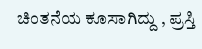ಚಿಂತನೆಯ ಕೂಸಾಗಿದ್ದು , ಪ್ರಸ್ತಿ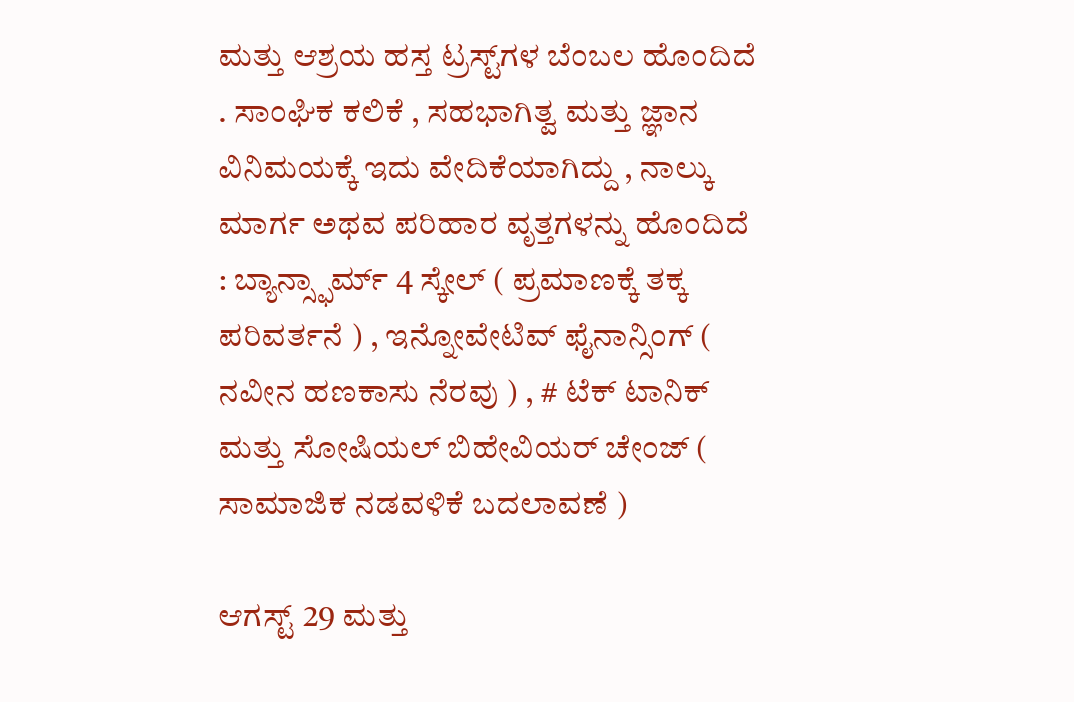ಮತ್ತು ಆಶ್ರಯ ಹಸ್ತ ಟ್ರಸ್ಟ್‌ಗಳ ಬೆಂಬಲ ಹೊಂದಿದೆ . ಸಾಂಘಿಕ ಕಲಿಕೆ , ಸಹಭಾಗಿತ್ವ ಮತ್ತು ಜ್ಞಾನ ವಿನಿಮಯಕ್ಕೆ ಇದು ವೇದಿಕೆಯಾಗಿದ್ದು , ನಾಲ್ಕು ಮಾರ್ಗ ಅಥವ ಪರಿಹಾರ ವೃತ್ತಗಳನ್ನು ಹೊಂದಿದೆ : ಬ್ಯಾನ್ಸ್ಫಾರ್ಮ್ 4 ಸ್ಕೇಲ್ ( ಪ್ರಮಾಣಕ್ಕೆ ತಕ್ಕ ಪರಿವರ್ತನೆ ) , ಇನ್ನೋವೇಟಿವ್ ಫೈನಾನ್ಸಿಂಗ್ ( ನವೀನ ಹಣಕಾಸು ನೆರವು ) , # ಟೆಕ್ ಟಾನಿಕ್ ಮತ್ತು ಸೋಷಿಯಲ್ ಬಿಹೇವಿಯರ್ ಚೇಂಜ್ ( ಸಾಮಾಜಿಕ ನಡವಳಿಕೆ ಬದಲಾವಣೆ )

ಆಗಸ್ಟ್ 29 ಮತ್ತು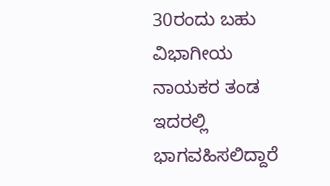30ರಂದು ಬಹು ವಿಭಾಗೀಯ ನಾಯಕರ ತಂಡ ಇದರಲ್ಲಿ ಭಾಗವಹಿಸಲಿದ್ದಾರೆ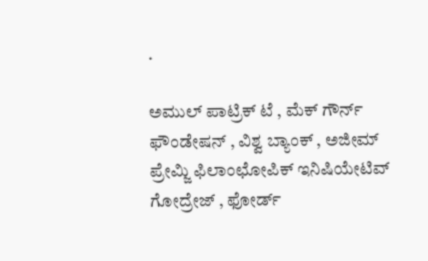.

ಅಮುಲ್ ಪಾಟ್ರಿಕ್ ಟೆ , ಮೆಕ್ ಗೌರ್ನ್ ಫೌಂಡೇಷನ್ , ವಿಶ್ವ ಬ್ಯಾಂಕ್ , ಅಜೀಮ್ ಪ್ರೇಮ್ಜಿ ಫಿಲಾಂಛೋಪಿಕ್ ಇನಿಷಿಯೇಟಿವ್ ಗೋದ್ರೇಜ್ , ಫೋರ್ಡ್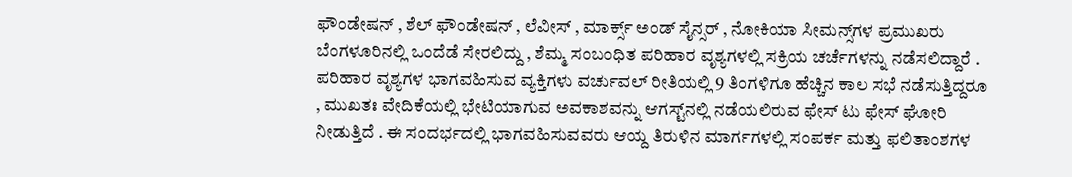ಫೌಂಡೇಷನ್ , ಶೆಲ್ ಫೌಂಡೇಷನ್ , ಲೆವೀಸ್ , ಮಾರ್ಕ್ಸ್ ಅಂಡ್ ಸೈನ್ಸರ್ , ನೋಕಿಯಾ ಸೀಮನ್ಸ್‌ಗಳ ಪ್ರಮುಖರು ಬೆಂಗಳೂರಿನಲ್ಲಿ ಒಂದೆಡೆ ಸೇರಲಿದ್ದು , ಶೆಮ್ಮ ಸಂಬಂಧಿತ ಪರಿಹಾರ ವೃಶ್ಯಗಳಲ್ಲಿ ಸಕ್ರಿಯ ಚರ್ಚೆಗಳನ್ನು ನಡೆಸಲಿದ್ದಾರೆ . ಪರಿಹಾರ ವೃಶ್ಯಗಳ ಭಾಗವಹಿಸುವ ವ್ಯಕ್ತಿಗಳು ವರ್ಚುವಲ್ ರೀತಿಯಲ್ಲಿ 9 ತಿಂಗಳಿಗೂ ಹೆಚ್ಚಿನ ಕಾಲ ಸಭೆ ನಡೆಸುತ್ತಿದ್ದರೂ , ಮುಖತಃ ವೇದಿಕೆಯಲ್ಲಿ ಭೇಟಿಯಾಗುವ ಅವಕಾಶವನ್ನು ಆಗಸ್ಟ್‌ನಲ್ಲಿ ನಡೆಯಲಿರುವ ಫೇಸ್ ಟು ಫೇಸ್ ಘೋರಿ ನೀಡುತ್ತಿದೆ . ಈ ಸಂದರ್ಭದಲ್ಲಿ ಭಾಗವಹಿಸುವವರು ಆಯ್ದ ತಿರುಳಿನ ಮಾರ್ಗಗಳಲ್ಲಿ ಸಂಪರ್ಕ ಮತ್ತು ಫಲಿತಾಂಶಗಳ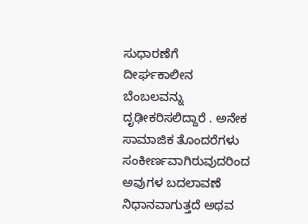ಸುಧಾರಣೆಗೆ ದೀರ್ಘಕಾಲೀನ ಬೆಂಬಲವನ್ನು ದೃಢೀಕರಿಸಲಿದ್ದಾರೆ . ಅನೇಕ ಸಾಮಾಜಿಕ ತೊಂದರೆಗಳು ಸಂಕೀರ್ಣವಾಗಿರುವುದರಿಂದ ಅವುಗಳ ಬದಲಾವಣೆ ನಿಧಾನವಾಗುತ್ತದೆ ಅಥವ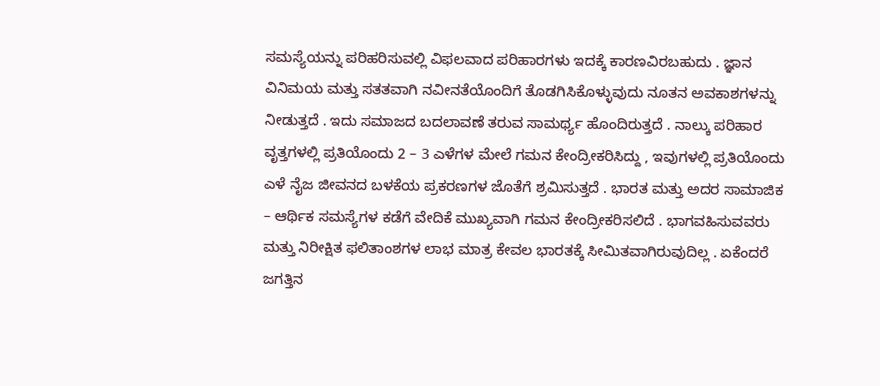ಸಮಸ್ಯೆಯನ್ನು ಪರಿಹರಿಸುವಲ್ಲಿ ವಿಫಲವಾದ ಪರಿಹಾರಗಳು ಇದಕ್ಕೆ ಕಾರಣವಿರಬಹುದು . ಜ್ಞಾನ ವಿನಿಮಯ ಮತ್ತು ಸತತವಾಗಿ ನವೀನತೆಯೊಂದಿಗೆ ತೊಡಗಿಸಿಕೊಳ್ಳುವುದು ನೂತನ ಅವಕಾಶಗಳನ್ನು ನೀಡುತ್ತದೆ . ಇದು ಸಮಾಜದ ಬದಲಾವಣೆ ತರುವ ಸಾಮರ್ಥ್ಯ ಹೊಂದಿರುತ್ತದೆ . ನಾಲ್ಕು ಪರಿಹಾರ ವೃತ್ತಗಳಲ್ಲಿ ಪ್ರತಿಯೊಂದು 2 – 3 ಎಳೆಗಳ ಮೇಲೆ ಗಮನ ಕೇಂದ್ರೀಕರಿಸಿದ್ದು , ಇವುಗಳಲ್ಲಿ ಪ್ರತಿಯೊಂದು ಎಳೆ ನೈಜ ಜೀವನದ ಬಳಕೆಯ ಪ್ರಕರಣಗಳ ಜೊತೆಗೆ ಶ್ರಮಿಸುತ್ತದೆ . ಭಾರತ ಮತ್ತು ಅದರ ಸಾಮಾಜಿಕ – ಆರ್ಥಿಕ ಸಮಸ್ಯೆಗಳ ಕಡೆಗೆ ವೇದಿಕೆ ಮುಖ್ಯವಾಗಿ ಗಮನ ಕೇಂದ್ರೀಕರಿಸಲಿದೆ . ಭಾಗವಹಿಸುವವರು ಮತ್ತು ನಿರೀಕ್ಷಿತ ಫಲಿತಾಂಶಗಳ ಲಾಭ ಮಾತ್ರ ಕೇವಲ ಭಾರತಕ್ಕೆ ಸೀಮಿತವಾಗಿರುವುದಿಲ್ಲ . ಏಕೆಂದರೆ ಜಗತ್ತಿನ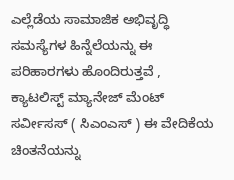ಎಲ್ಲೆಡೆಯ ಸಾಮಾಜಿಕ ಅಭಿವೃದ್ಧಿ ಸಮಸ್ಯೆಗಳ ಹಿನ್ನೆಲೆಯನ್ನು ಈ ಪರಿಹಾರಗಳು ಹೊಂದಿರುತ್ತವೆ , ಕ್ಯಾಟಲಿಸ್ಟ್ ಮ್ಯಾನೇಜ್ ಮೆಂಟ್ ಸರ್ವೀಸಸ್ ( ಸಿಎಂಎಸ್ ) ಈ ವೇದಿಕೆಯ ಚಿಂತನೆಯನ್ನು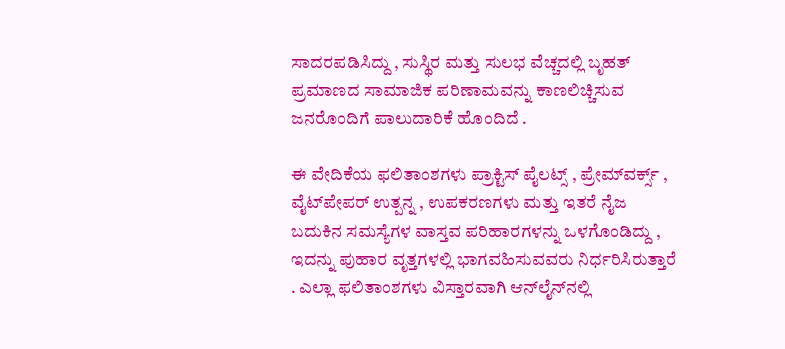ಸಾದರಪಡಿಸಿದ್ದು , ಸುಸ್ಥಿರ ಮತ್ತು ಸುಲಭ ವೆಚ್ಚದಲ್ಲಿ ಬೃಹತ್ ಪ್ರಮಾಣದ ಸಾಮಾಜಿಕ ಪರಿಣಾಮವನ್ನು ಕಾಣಲಿಚ್ಚಿಸುವ ಜನರೊಂದಿಗೆ ಪಾಲುದಾರಿಕೆ ಹೊಂದಿದೆ .

ಈ ವೇದಿಕೆಯ ಫಲಿತಾಂಶಗಳು ಪ್ರಾಕ್ಟಿಸ್ ಪೈಲಟ್ಸ್ , ಪ್ರೇಮ್‌ವರ್ಕ್ಸ್ , ವೈಟ್‌ಪೇಪರ್ ಉತ್ಪನ್ನ , ಉಪಕರಣಗಳು ಮತ್ತು ಇತರೆ ನೈಜ ಬದುಕಿನ ಸಮಸ್ಯೆಗಳ ವಾಸ್ತವ ಪರಿಹಾರಗಳನ್ನು ಒಳಗೊಂಡಿದ್ದು , ಇದನ್ನು ಪುಹಾರ ವೃತ್ತಗಳಲ್ಲಿ ಭಾಗವಹಿಸುವವರು ನಿರ್ಧರಿಸಿರುತ್ತಾರೆ . ಎಲ್ಲಾ ಫಲಿತಾಂಶಗಳು ವಿಸ್ತಾರವಾಗಿ ಆನ್‌ಲೈನ್‌ನಲ್ಲಿ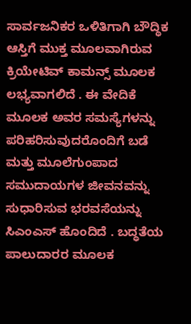ಸಾರ್ವಜನಿಕರ ಒಳಿತಿಗಾಗಿ ಬೌದ್ಧಿಕ ಆಸ್ತಿಗೆ ಮುಕ್ತ ಮೂಲವಾಗಿರುವ ಕ್ರಿಯೇಟಿವ್ ಕಾಮನ್ಸ್ ಮೂಲಕ ಲಭ್ಯವಾಗಲಿದೆ . ಈ ವೇದಿಕೆ ಮೂಲಕ ಅವರ ಸಮಸ್ಯೆಗಳನ್ನು ಪರಿಹರಿಸುವುದರೊಂದಿಗೆ ಬಡೆ ಮತ್ತು ಮೂಲೆಗುಂಪಾದ ಸಮುದಾಯಗಳ ಜೀವನವನ್ನು ಸುಧಾರಿಸುವ ಭರವಸೆಯನ್ನು ಸಿಎಂಎಸ್ ಹೊಂದಿದೆ . ಬದ್ಧತೆಯ ಪಾಲುದಾರರ ಮೂಲಕ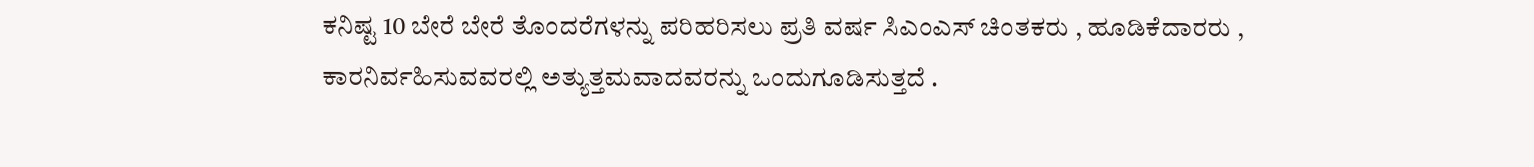ಕನಿಷ್ಟ 10 ಬೇರೆ ಬೇರೆ ತೊಂದರೆಗಳನ್ನು ಪರಿಹರಿಸಲು ಪ್ರತಿ ವರ್ಷ ಸಿಎಂಎಸ್ ಚಿಂತಕರು , ಹೂಡಿಕೆದಾರರು , ಕಾರನಿರ್ವಹಿಸುವವರಲ್ಲಿ ಅತ್ಯುತ್ತಮವಾದವರನ್ನು ಒಂದುಗೂಡಿಸುತ್ತದೆ .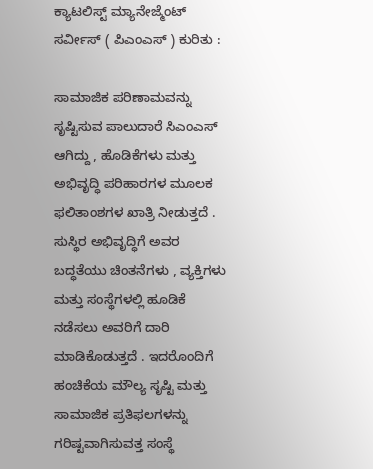ಕ್ಯಾಟಲಿಸ್ಟ್ ಮ್ಯಾನೇಜ್ಮೆಂಟ್ ಸರ್ವೀಸ್ ( ಪಿಎಂಎಸ್ ) ಕುರಿತು :

ಸಾಮಾಜಿಕ ಪರಿಣಾಮವನ್ನು ಸೃಷ್ಟಿಸುವ ಪಾಲುದಾರೆ ಸಿಎಂಎಸ್ ಆಗಿದ್ದು , ಹೊಡಿಕೆಗಳು ಮತ್ತು ಅಭಿವೃದ್ಧಿ ಪರಿಹಾರಗಳ ಮೂಲಕ ಫಲಿತಾಂಶಗಳ ಖಾತ್ರಿ ನೀಡುತ್ತದೆ . ಸುಸ್ಥಿರ ಅಭಿವೃದ್ಧಿಗೆ ಅವರ ಬದ್ಧತೆಯು ಚಿಂತನೆಗಳು , ವ್ಯಕ್ತಿಗಳು ಮತ್ತು ಸಂಸ್ಥೆಗಳಲ್ಲಿ ಹೂಡಿಕೆ ನಡೆಸಲು ಅವರಿಗೆ ದಾರಿ ಮಾಡಿಕೊಡುತ್ತದೆ . ಇದರೊಂದಿಗೆ ಹಂಚಿಕೆಯ ಮೌಲ್ಯ ಸೃಷ್ಟಿ ಮತ್ತು ಸಾಮಾಜಿಕ ಪ್ರತಿಫಲಗಳನ್ನು ಗರಿಷ್ಟವಾಗಿಸುವತ್ತ ಸಂಸ್ಥೆ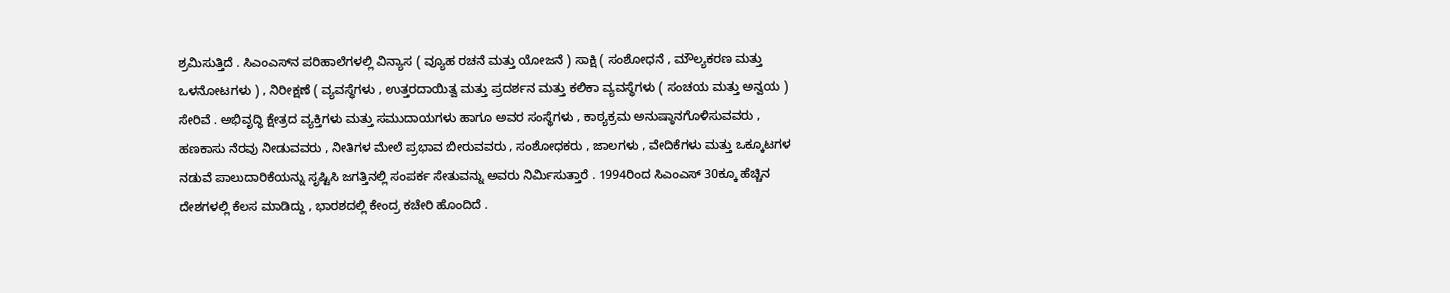ಶ್ರಮಿಸುತ್ತಿದೆ . ಸಿಎಂಎಸ್‌ನ ಪರಿಹಾಲೆಗಳಲ್ಲಿ ವಿನ್ಯಾಸ ( ವ್ಯೂಹ ರಚನೆ ಮತ್ತು ಯೋಜನೆ ) ಸಾಕ್ಷಿ ( ಸಂಶೋಧನೆ , ಮೌಲ್ಯಕರಣ ಮತ್ತು ಒಳನೋಟಗಳು ) , ನಿರೀಕ್ಷಣೆ ( ವ್ಯವಸ್ಥೆಗಳು , ಉತ್ತರದಾಯಿತ್ವ ಮತ್ತು ಪ್ರದರ್ಶನ ಮತ್ತು ಕಲಿಕಾ ವ್ಯವಸ್ಥೆಗಳು ( ಸಂಚಯ ಮತ್ತು ಅನ್ವಯ ) ಸೇರಿವೆ . ಅಭಿವೃದ್ಧಿ ಕ್ಷೇತ್ರದ ವ್ಯಕ್ತಿಗಳು ಮತ್ತು ಸಮುದಾಯಗಳು ಹಾಗೂ ಅವರ ಸಂಸ್ಥೆಗಳು , ಕಾಠ್ಯಕ್ರಮ ಅನುಷ್ಠಾನಗೊಳಿಸುವವರು , ಹಣಕಾಸು ನೆರವು ನೀಡುವವರು , ನೀತಿಗಳ ಮೇಲೆ ಪ್ರಭಾವ ಬೀರುವವರು , ಸಂಶೋಧಕರು , ಜಾಲಗಳು , ವೇದಿಕೆಗಳು ಮತ್ತು ಒಕ್ಕೂಟಗಳ ನಡುವೆ ಪಾಲುದಾರಿಕೆಯನ್ನು ಸೃಷ್ಟಿಸಿ ಜಗತ್ತಿನಲ್ಲಿ ಸಂಪರ್ಕ ಸೇತುವನ್ನು ಅವರು ನಿರ್ಮಿಸುತ್ತಾರೆ . 1994ರಿಂದ ಸಿಎಂಎಸ್ 30ಕ್ಕೂ ಹೆಚ್ಚಿನ ದೇಶಗಳಲ್ಲಿ ಕೆಲಸ ಮಾಡಿದ್ದು , ಭಾರಶದಲ್ಲಿ ಕೇಂದ್ರ ಕಚೇರಿ ಹೊಂದಿದೆ .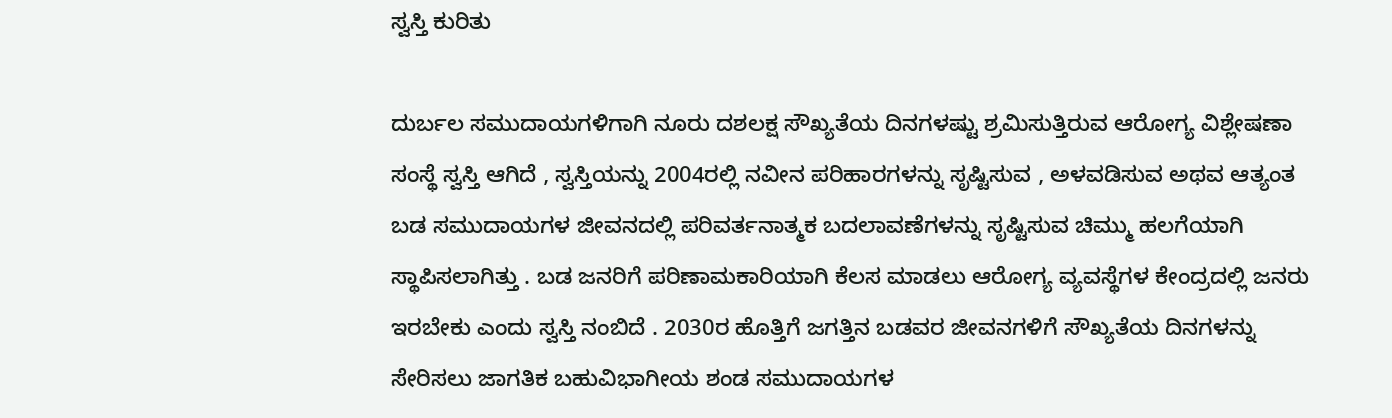ಸ್ವಸ್ತಿ ಕುರಿತು

ದುರ್ಬಲ ಸಮುದಾಯಗಳಿಗಾಗಿ ನೂರು ದಶಲಕ್ಷ ಸೌಖ್ಯತೆಯ ದಿನಗಳಷ್ಟು ಶ್ರಮಿಸುತ್ತಿರುವ ಆರೋಗ್ಯ ವಿಶ್ಲೇಷಣಾ ಸಂಸ್ಥೆ ಸ್ವಸ್ತಿ ಆಗಿದೆ , ಸ್ವಸ್ತಿಯನ್ನು 2004ರಲ್ಲಿ ನವೀನ ಪರಿಹಾರಗಳನ್ನು ಸೃಷ್ಟಿಸುವ , ಅಳವಡಿಸುವ ಅಥವ ಆತ್ಯಂತ ಬಡ ಸಮುದಾಯಗಳ ಜೀವನದಲ್ಲಿ ಪರಿವರ್ತನಾತ್ಮಕ ಬದಲಾವಣೆಗಳನ್ನು ಸೃಷ್ಟಿಸುವ ಚಿಮ್ಮು ಹಲಗೆಯಾಗಿ ಸ್ಥಾಪಿಸಲಾಗಿತ್ತು . ಬಡ ಜನರಿಗೆ ಪರಿಣಾಮಕಾರಿಯಾಗಿ ಕೆಲಸ ಮಾಡಲು ಆರೋಗ್ಯ ವ್ಯವಸ್ಥೆಗಳ ಕೇಂದ್ರದಲ್ಲಿ ಜನರು ಇರಬೇಕು ಎಂದು ಸ್ವಸ್ತಿ ನಂಬಿದೆ . 2030ರ ಹೊತ್ತಿಗೆ ಜಗತ್ತಿನ ಬಡವರ ಜೀವನಗಳಿಗೆ ಸೌಖ್ಯತೆಯ ದಿನಗಳನ್ನು ಸೇರಿಸಲು ಜಾಗತಿಕ ಬಹುವಿಭಾಗೀಯ ಶಂಡ ಸಮುದಾಯಗಳ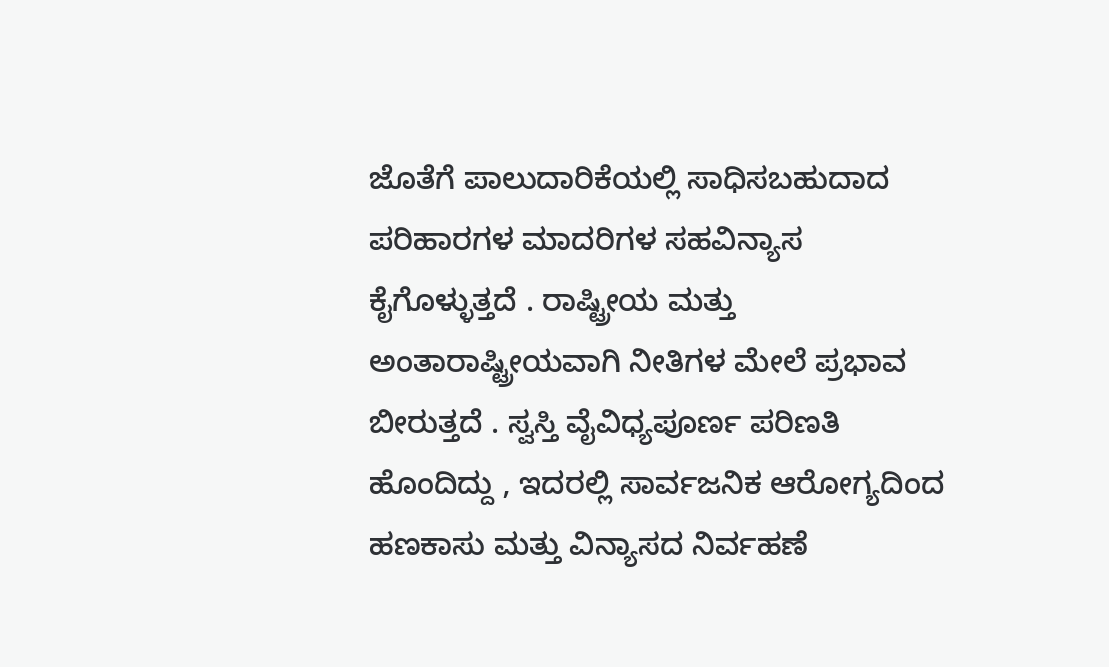ಜೊತೆಗೆ ಪಾಲುದಾರಿಕೆಯಲ್ಲಿ ಸಾಧಿಸಬಹುದಾದ ಪರಿಹಾರಗಳ ಮಾದರಿಗಳ ಸಹವಿನ್ಯಾಸ ಕೈಗೊಳ್ಳುತ್ತದೆ . ರಾಷ್ಟ್ರೀಯ ಮತ್ತು ಅಂತಾರಾಷ್ಟ್ರೀಯವಾಗಿ ನೀತಿಗಳ ಮೇಲೆ ಪ್ರಭಾವ ಬೀರುತ್ತದೆ . ಸ್ವಸ್ತಿ ವೈವಿಧ್ಯಪೂರ್ಣ ಪರಿಣತಿ ಹೊಂದಿದ್ದು , ಇದರಲ್ಲಿ ಸಾರ್ವಜನಿಕ ಆರೋಗ್ಯದಿಂದ ಹಣಕಾಸು ಮತ್ತು ವಿನ್ಯಾಸದ ನಿರ್ವಹಣೆ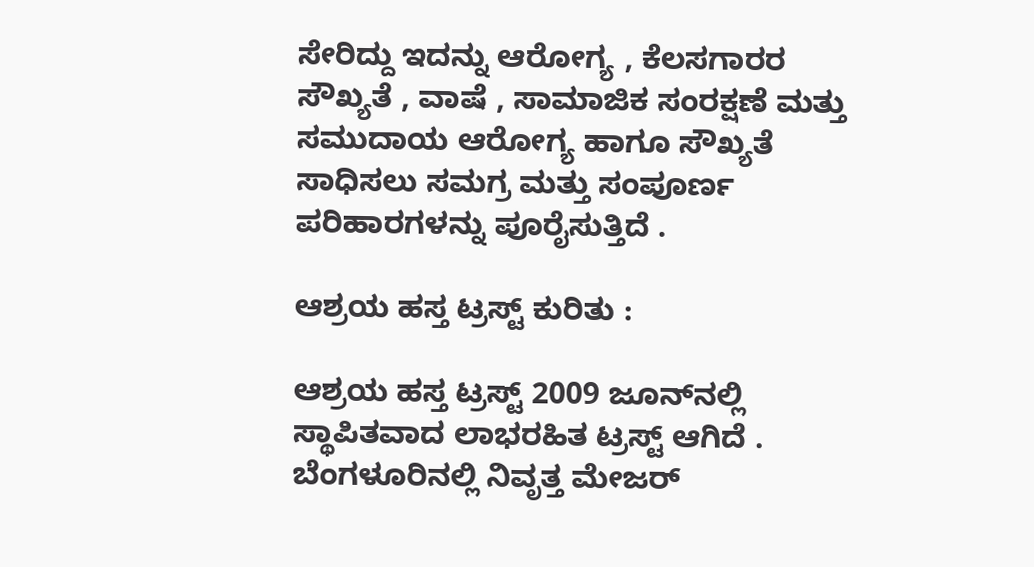ಸೇರಿದ್ದು ಇದನ್ನು ಆರೋಗ್ಯ , ಕೆಲಸಗಾರರ ಸೌಖ್ಯತೆ , ವಾಷೆ , ಸಾಮಾಜಿಕ ಸಂರಕ್ಷಣೆ ಮತ್ತು ಸಮುದಾಯ ಆರೋಗ್ಯ ಹಾಗೂ ಸೌಖ್ಯತೆ ಸಾಧಿಸಲು ಸಮಗ್ರ ಮತ್ತು ಸಂಪೂರ್ಣ ಪರಿಹಾರಗಳನ್ನು ಪೂರೈಸುತ್ತಿದೆ .

ಆಶ್ರಯ ಹಸ್ತ ಟ್ರಸ್ಟ್ ಕುರಿತು :

ಆಶ್ರಯ ಹಸ್ತ ಟ್ರಸ್ಟ್ 2009 ಜೂನ್‌ನಲ್ಲಿ ಸ್ಥಾಪಿತವಾದ ಲಾಭರಹಿತ ಟ್ರಸ್ಟ್ ಆಗಿದೆ . ಬೆಂಗಳೂರಿನಲ್ಲಿ ನಿವೃತ್ತ ಮೇಜರ್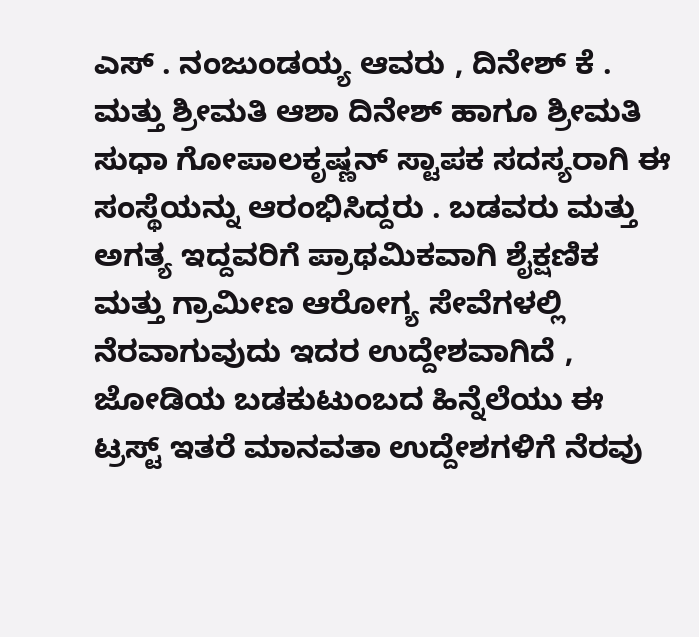ಎಸ್ . ನಂಜುಂಡಯ್ಯ ಆವರು , ದಿನೇಶ್ ಕೆ . ಮತ್ತು ಶ್ರೀಮತಿ ಆಶಾ ದಿನೇಶ್ ಹಾಗೂ ಶ್ರೀಮತಿ ಸುಧಾ ಗೋಪಾಲಕೃಷ್ಣನ್ ಸ್ಟಾಪಕ ಸದಸ್ಯರಾಗಿ ಈ ಸಂಸ್ಥೆಯನ್ನು ಆರಂಭಿಸಿದ್ದರು . ಬಡವರು ಮತ್ತು ಅಗತ್ಯ ಇದ್ದವರಿಗೆ ಪ್ರಾಥಮಿಕವಾಗಿ ಶೈಕ್ಷಣಿಕ ಮತ್ತು ಗ್ರಾಮೀಣ ಆರೋಗ್ಯ ಸೇವೆಗಳಲ್ಲಿ ನೆರವಾಗುವುದು ಇದರ ಉದ್ದೇಶವಾಗಿದೆ , ಜೋಡಿಯ ಬಡಕುಟುಂಬದ ಹಿನ್ನೆಲೆಯು ಈ ಟ್ರಸ್ಟ್ ಇತರೆ ಮಾನವತಾ ಉದ್ದೇಶಗಳಿಗೆ ನೆರವು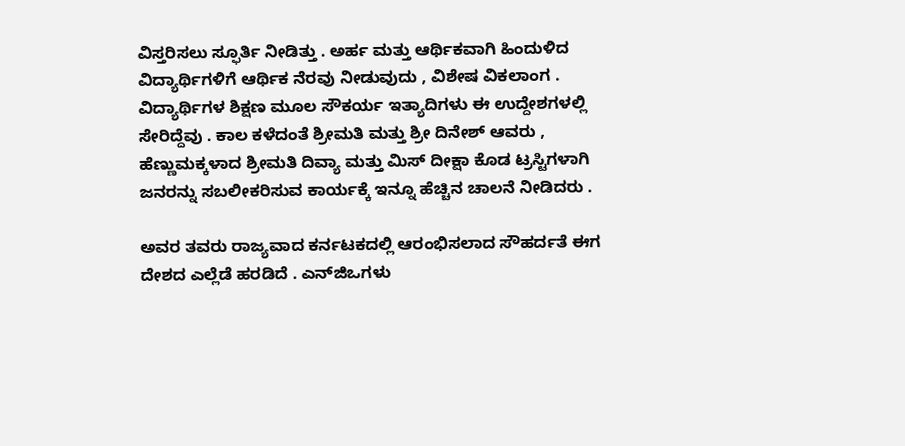ವಿಸ್ತರಿಸಲು ಸ್ಫೂರ್ತಿ ನೀಡಿತ್ತು . ಅರ್ಹ ಮತ್ತು ಆರ್ಥಿಕವಾಗಿ ಹಿಂದುಳಿದ ವಿದ್ಯಾರ್ಥಿಗಳಿಗೆ ಆರ್ಥಿಕ ನೆರವು ನೀಡುವುದು , ವಿಶೇಷ ವಿಕಲಾಂಗ . ವಿದ್ಯಾರ್ಥಿಗಳ ಶಿಕ್ಷಣ ಮೂಲ ಸೌಕರ್ಯ ಇತ್ಯಾದಿಗಳು ಈ ಉದ್ದೇಶಗಳಲ್ಲಿ ಸೇರಿದ್ದೆವು . ಕಾಲ ಕಳೆದಂತೆ ಶ್ರೀಮತಿ ಮತ್ತು ಶ್ರೀ ದಿನೇಶ್ ಆವರು , ಹೆಣ್ಣುಮಕ್ಕಳಾದ ಶ್ರೀಮತಿ ದಿವ್ಯಾ ಮತ್ತು ಮಿಸ್ ದೀಕ್ಷಾ ಕೊಡ ಟ್ರಸ್ಟಿಗಳಾಗಿ ಜನರನ್ನು ಸಬಲೀಕರಿಸುವ ಕಾರ್ಯಕ್ಕೆ ಇನ್ನೂ ಹೆಚ್ಚಿನ ಚಾಲನೆ ನೀಡಿದರು .

ಅವರ ತವರು ರಾಜ್ಯವಾದ ಕರ್ನಟಕದಲ್ಲಿ ಆರಂಭಿಸಲಾದ ಸೌಹರ್ದತೆ ಈಗ ದೇಶದ ಎಲ್ಲೆಡೆ ಹರಡಿದೆ . ಎನ್‌ಜಿಒಗಳು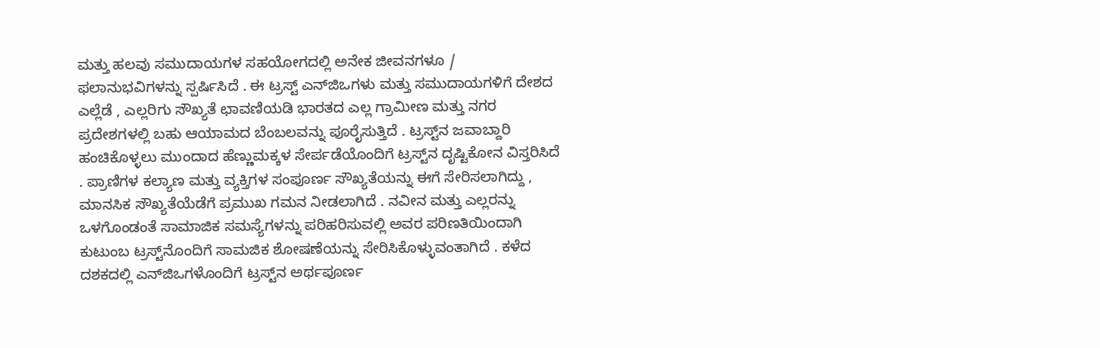ಮತ್ತು ಹಲವು ಸಮುದಾಯಗಳ ಸಹಯೋಗದಲ್ಲಿ ಅನೇಕ ಜೀವನಗಳೂ / ಫಲಾನುಭವಿಗಳನ್ನು ಸ್ಪರ್ಷಿಸಿದೆ . ಈ ಟ್ರಸ್ಟ್ ಎನ್‌ಜಿಒಗಳು ಮತ್ತು ಸಮುದಾಯಗಳಿಗೆ ದೇಶದ ಎಲ್ಲೆಡೆ , ಎಲ್ಲರಿಗು ಸೌಖ್ಯತೆ ಛಾವಣಿಯಡಿ ಭಾರತದ ಎಲ್ಲ ಗ್ರಾಮೀಣ ಮತ್ತು ನಗರ ಪ್ರದೇಶಗಳಲ್ಲಿ ಬಹು ಆಯಾಮದ ಬೆಂಬಲವನ್ನು ಪೂರೈಸುತ್ತಿದೆ . ಟ್ರಸ್ಟ್‌ನ ಜವಾಬ್ದಾರಿ ಹಂಚಿಕೊಳ್ಳಲು ಮುಂದಾದ ಹೆಣ್ಣುಮಕ್ಕಳ ಸೇರ್ಪಡೆಯೊಂದಿಗೆ ಟ್ರಸ್ಟ್‌ನ ದೃಷ್ಟಿಕೋನ ವಿಸ್ತರಿಸಿದೆ . ಪ್ರಾಣಿಗಳ ಕಲ್ಯಾಣ ಮತ್ತು ವ್ಯಕ್ತಿಗಳ ಸಂಪೂರ್ಣ ಸೌಖ್ಯತೆಯನ್ನು ಈಗೆ ಸೇರಿಸಲಾಗಿದ್ದು , ಮಾನಸಿಕ ಸೌಖ್ಯತೆಯೆಡೆಗೆ ಪ್ರಮುಖ ಗಮನ ನೀಡಲಾಗಿದೆ . ನವೀನ ಮತ್ತು ಎಲ್ಲರನ್ನು ಒಳಗೊಂಡಂತೆ ಸಾಮಾಜಿಕ ಸಮಸ್ಯೆಗಳನ್ನು ಪರಿಹರಿಸುವಲ್ಲಿ ಅವರ ಪರಿಣತಿಯಿಂದಾಗಿ ಕುಟುಂಬ ಟ್ರಸ್ಟ್‌ನೊಂದಿಗೆ ಸಾಮಜಿಕ ಶೋಷಣೆಯನ್ನು ಸೇರಿಸಿಕೊಳ್ಳುವಂತಾಗಿದೆ . ಕಳೆದ ದಶಕದಲ್ಲಿ ಎನ್‌ಜಿಒಗಳೊಂದಿಗೆ ಟ್ರಸ್ಟ್‌ನ ಅರ್ಥಪೂರ್ಣ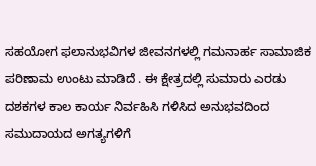ಸಹಯೋಗ ಫಲಾನುಭವಿಗಳ ಜೀವನಗಳಲ್ಲಿ ಗಮನಾರ್ಹ ಸಾಮಾಜಿಕ ಪರಿಣಾಮ ಉಂಟು ಮಾಡಿದೆ . ಈ ಕ್ಷೇತ್ರದಲ್ಲಿ ಸುಮಾರು ಎರಡು ದಶಕಗಳ ಕಾಲ ಕಾರ್ಯ ನಿರ್ವಹಿಸಿ ಗಳಿಸಿದ ಅನುಭವದಿಂದ ಸಮುದಾಯದ ಅಗತ್ಯಗಳಿಗೆ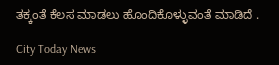ತಕ್ಕಂತೆ ಕೆಲಸ ಮಾಡಲು ಹೊಂದಿಕೊಳ್ಳುವಂತೆ ಮಾಡಿದೆ .

City Today News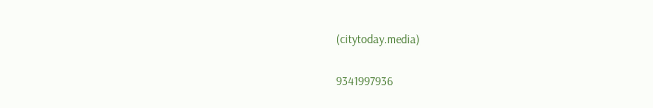(citytoday.media)

9341997936